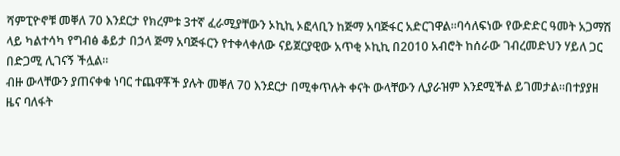ሻምፒዮኖቹ መቐለ 70 እንደርታ የክረምቱ 3ተኛ ፈራሚያቸውን ኦኪኪ ኦፎላቢን ከጅማ አባጅፋር አድርገዋል።ባሳለፍነው የውድድር ዓመት አጋማሽ ላይ ካልተሳካ የግብፅ ቆይታ በኃላ ጅማ አባጅፋርን የተቀላቀለው ናይጀርያዊው አጥቂ ኦኪኪ በ2010 አብሮት ከሰራው ገብረመድህን ሃይለ ጋር በድጋሚ ሊገናኝ ችሏል።
ብዙ ውላቸውን ያጠናቀቁ ነባር ተጨዋቾች ያሉት መቐለ 70 እንደርታ በሚቀጥሉት ቀናት ውላቸውን ሊያራዝም እንደሚችል ይገመታል።በተያያዘ ዜና ባለፋት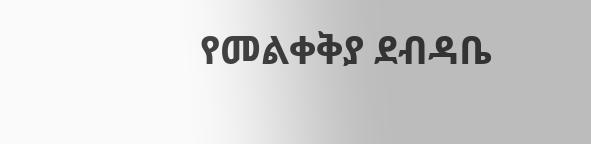የመልቀቅያ ደብዳቤ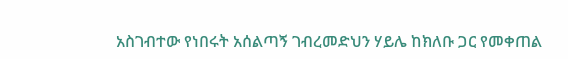አስገብተው የነበሩት አሰልጣኝ ገብረመድህን ሃይሌ ከክለቡ ጋር የመቀጠል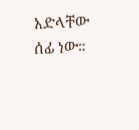አድላቸው ሰፊ ነው።